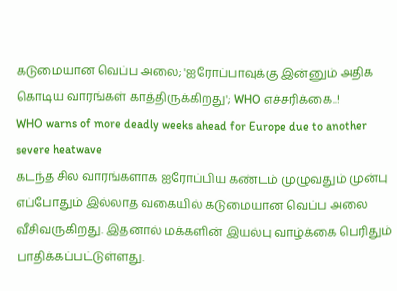கடுமையான வெப்ப அலை; 'ஐரோப்பாவுக்கு இன்னும் அதிக கொடிய வாரங்கள் காத்திருக்கிறது'; WHO எச்சரிக்கை..!
WHO warns of more deadly weeks ahead for Europe due to another severe heatwave
கடந்த சில வாரங்களாக ஐரோப்பிய கண்டம் முழுவதும் முன்பு எப்போதும் இல்லாத வகையில் கடுமையான வெப்ப அலை வீசிவருகிறது. இதனால் மக்களின் இயல்பு வாழ்க்கை பெரிதும் பாதிக்கப்பட்டுள்ளது.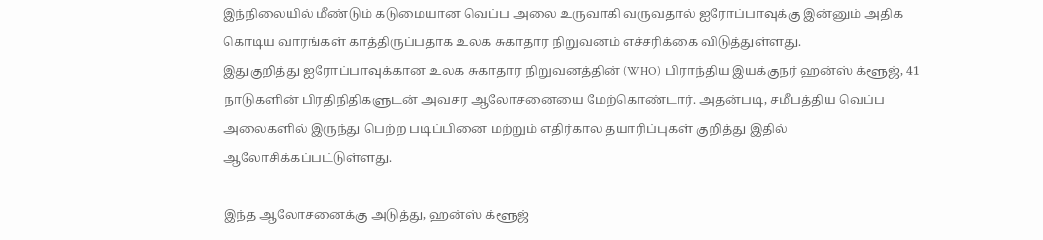இந்நிலையில் மீண்டும் கடுமையான வெப்ப அலை உருவாகி வருவதால் ஐரோப்பாவுக்கு இன்னும் அதிக கொடிய வாரங்கள் காத்திருப்பதாக உலக சுகாதார நிறுவனம் எச்சரிக்கை விடுத்துள்ளது.
இதுகுறித்து ஐரோப்பாவுக்கான உலக சுகாதார நிறுவனத்தின் (WHO) பிராந்திய இயக்குநர் ஹன்ஸ் க்ளூஜ், 41 நாடுகளின் பிரதிநிதிகளுடன் அவசர ஆலோசனையை மேற்கொண்டார். அதன்படி, சமீபத்திய வெப்ப அலைகளில் இருந்து பெற்ற படிப்பினை மற்றும் எதிர்கால தயாரிப்புகள் குறித்து இதில் ஆலோசிக்கப்பட்டுள்ளது.

இந்த ஆலோசனைக்கு அடுத்து, ஹன்ஸ் க்ளூஜ்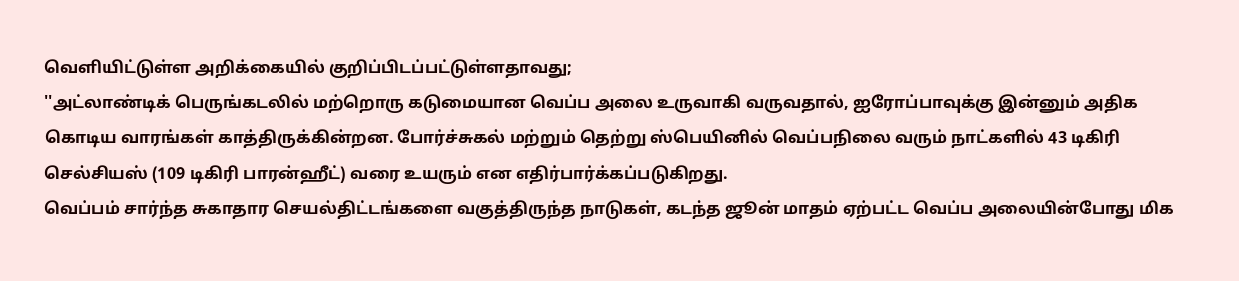வெளியிட்டுள்ள அறிக்கையில் குறிப்பிடப்பட்டுள்ளதாவது;
''அட்லாண்டிக் பெருங்கடலில் மற்றொரு கடுமையான வெப்ப அலை உருவாகி வருவதால், ஐரோப்பாவுக்கு இன்னும் அதிக கொடிய வாரங்கள் காத்திருக்கின்றன. போர்ச்சுகல் மற்றும் தெற்று ஸ்பெயினில் வெப்பநிலை வரும் நாட்களில் 43 டிகிரி செல்சியஸ் (109 டிகிரி பாரன்ஹீட்) வரை உயரும் என எதிர்பார்க்கப்படுகிறது.
வெப்பம் சார்ந்த சுகாதார செயல்திட்டங்களை வகுத்திருந்த நாடுகள், கடந்த ஜூன் மாதம் ஏற்பட்ட வெப்ப அலையின்போது மிக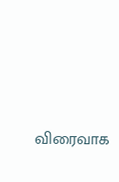விரைவாக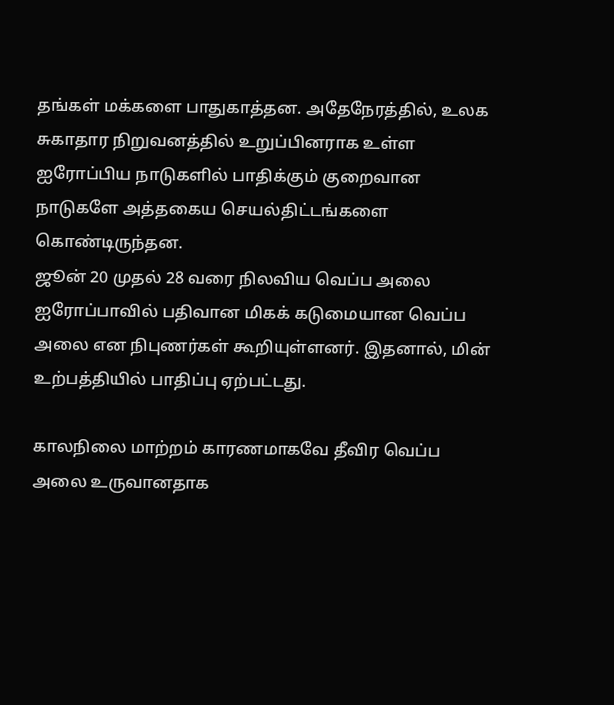தங்கள் மக்களை பாதுகாத்தன. அதேநேரத்தில், உலக சுகாதார நிறுவனத்தில் உறுப்பினராக உள்ள ஐரோப்பிய நாடுகளில் பாதிக்கும் குறைவான நாடுகளே அத்தகைய செயல்திட்டங்களை கொண்டிருந்தன.
ஜூன் 20 முதல் 28 வரை நிலவிய வெப்ப அலை ஐரோப்பாவில் பதிவான மிகக் கடுமையான வெப்ப அலை என நிபுணர்கள் கூறியுள்ளனர். இதனால், மின் உற்பத்தியில் பாதிப்பு ஏற்பட்டது.

காலநிலை மாற்றம் காரணமாகவே தீவிர வெப்ப அலை உருவானதாக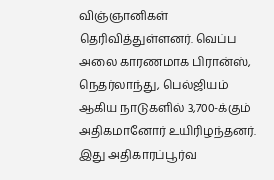விஞ்ஞானிகள் தெரிவித்துள்ளனர். வெப்ப அலை காரணமாக பிரான்ஸ், நெதர்லாந்து, பெல்ஜியம் ஆகிய நாடுகளில் 3,700-க்கும் அதிகமானோர் உயிரிழந்தனர். இது அதிகாரப்பூர்வ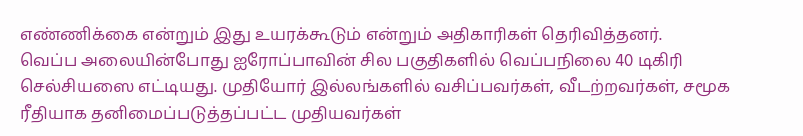எண்ணிக்கை என்றும் இது உயரக்கூடும் என்றும் அதிகாரிகள் தெரிவித்தனர்.
வெப்ப அலையின்போது ஐரோப்பாவின் சில பகுதிகளில் வெப்பநிலை 40 டிகிரி செல்சியஸை எட்டியது. முதியோர் இல்லங்களில் வசிப்பவர்கள், வீடற்றவர்கள், சமூக ரீதியாக தனிமைப்படுத்தப்பட்ட முதியவர்கள்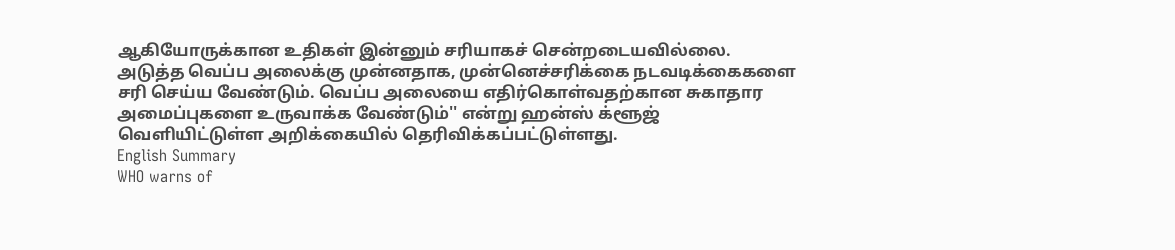ஆகியோருக்கான உதிகள் இன்னும் சரியாகச் சென்றடையவில்லை.
அடுத்த வெப்ப அலைக்கு முன்னதாக, முன்னெச்சரிக்கை நடவடிக்கைகளை சரி செய்ய வேண்டும். வெப்ப அலையை எதிர்கொள்வதற்கான சுகாதார அமைப்புகளை உருவாக்க வேண்டும்'' என்று ஹன்ஸ் க்ளூஜ் வெளியிட்டுள்ள அறிக்கையில் தெரிவிக்கப்பட்டுள்ளது.
English Summary
WHO warns of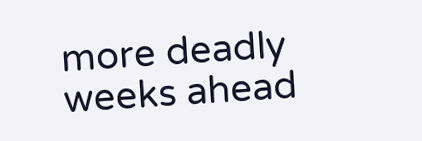more deadly weeks ahead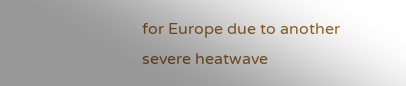for Europe due to another severe heatwave